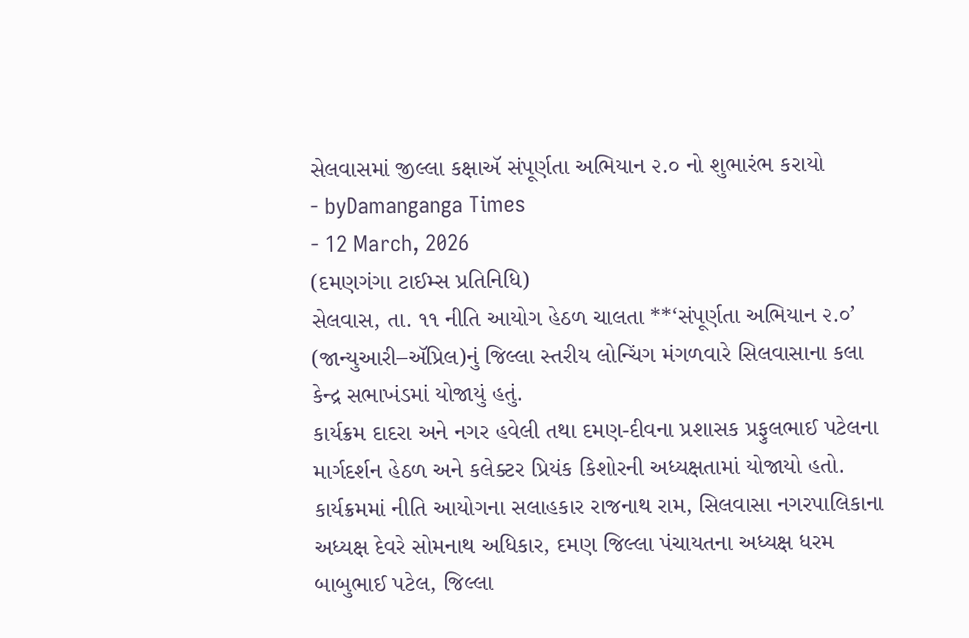સેલવાસમાં જીલ્લા કક્ષાઍ સંપૂર્ણતા અભિયાન ૨.૦ નો શુભારંભ કરાયો
- byDamanganga Times
- 12 March, 2026
(દમણગંગા ટાઈમ્સ પ્રતિનિધિ)
સેલવાસ, તા. ૧૧ નીતિ આયોગ હેઠળ ચાલતા **‘સંપૂર્ણતા અભિયાન ૨.૦’ (જાન્યુઆરી–ઍપ્રિલ)નું જિલ્લા સ્તરીય લોન્ચિંગ મંગળવારે સિલવાસાના કલા કેન્દ્ર સભાખંડમાં યોજાયું હતું.
કાર્યક્રમ દાદરા અને નગર હવેલી તથા દમણ-દીવના પ્રશાસક પ્રફુલભાઈ પટેલના માર્ગદર્શન હેઠળ અને કલેક્ટર પ્રિયંક કિશોરની અધ્યક્ષતામાં યોજાયો હતો.
કાર્યક્રમમાં નીતિ આયોગના સલાહકાર રાજનાથ રામ, સિલવાસા નગરપાલિકાના અધ્યક્ષ દેવરે સોમનાથ અધિકાર, દમણ જિલ્લા પંચાયતના અધ્યક્ષ ધરમ બાબુભાઈ પટેલ, જિલ્લા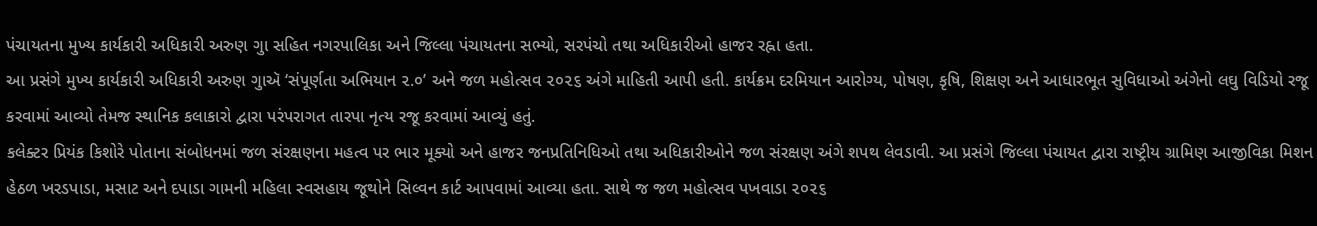પંચાયતના મુખ્ય કાર્યકારી અધિકારી અરુણ ગુા સહિત નગરપાલિકા અને જિલ્લા પંચાયતના સભ્યો, સરપંચો તથા અધિકારીઓ હાજર રહ્ના હતા.
આ પ્રસંગે મુખ્ય કાર્યકારી અધિકારી અરુણ ગુાઍ ‘સંપૂર્ણતા અભિયાન ૨.૦’ અને જળ મહોત્સવ ૨૦૨૬ અંગે માહિતી આપી હતી. કાર્યક્રમ દરમિયાન આરોગ્ય, પોષણ, કૃષિ, શિક્ષણ અને આધારભૂત સુવિધાઓ અંગેનો લઘુ વિડિયો રજૂ કરવામાં આવ્યો તેમજ સ્થાનિક કલાકારો દ્વારા પરંપરાગત તારપા નૃત્ય રજૂ કરવામાં આવ્યું હતું.
કલેક્ટર પ્રિયંક કિશોરે પોતાના સંબોધનમાં જળ સંરક્ષણના મહત્વ પર ભાર મૂક્યો અને હાજર જનપ્રતિનિધિઓ તથા અધિકારીઓને જળ સંરક્ષણ અંગે શપથ લેવડાવી. આ પ્રસંગે જિલ્લા પંચાયત દ્વારા રાષ્ટ્રીય ગ્રામિણ આજીવિકા મિશન હેઠળ ખરડપાડા, મસાટ અને દપાડા ગામની મહિલા સ્વસહાય જૂથોને સિલ્વન કાર્ટ આપવામાં આવ્યા હતા. સાથે જ જળ મહોત્સવ પખવાડા ૨૦૨૬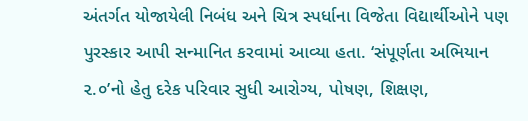અંતર્ગત યોજાયેલી નિબંધ અને ચિત્ર સ્પર્ધાના વિજેતા વિદ્યાર્થીઓને પણ પુરસ્કાર આપી સન્માનિત કરવામાં આવ્યા હતા. ‘સંપૂર્ણતા અભિયાન ૨.૦’નો હેતુ દરેક પરિવાર સુધી આરોગ્ય, પોષણ, શિક્ષણ,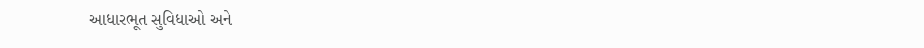આધારભૂત સુવિધાઓ અને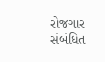રોજગાર સંબંધિત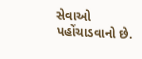સેવાઓ પહોંચાડવાનો છે.